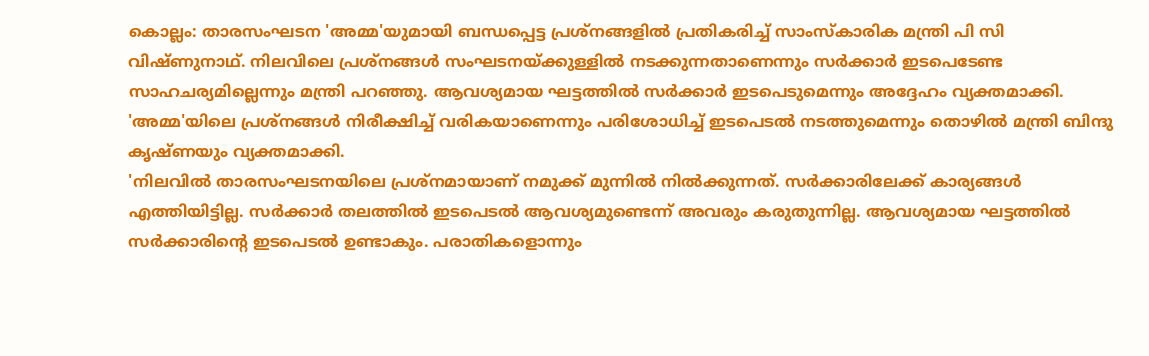കൊല്ലം: താരസംഘടന 'അമ്മ'യുമായി ബന്ധപ്പെട്ട പ്രശ്നങ്ങളിൽ പ്രതികരിച്ച് സാംസ്കാരിക മന്ത്രി പി സി വിഷ്ണുനാഥ്. നിലവിലെ പ്രശ്നങ്ങൾ സംഘടനയ്ക്കുള്ളിൽ നടക്കുന്നതാണെന്നും സർക്കാർ ഇടപെടേണ്ട സാഹചര്യമില്ലെന്നും മന്ത്രി പറഞ്ഞു. ആവശ്യമായ ഘട്ടത്തിൽ സർക്കാർ ഇടപെടുമെന്നും അദ്ദേഹം വ്യക്തമാക്കി. 'അമ്മ'യിലെ പ്രശ്നങ്ങൾ നിരീക്ഷിച്ച് വരികയാണെന്നും പരിശോധിച്ച് ഇടപെടൽ നടത്തുമെന്നും തൊഴിൽ മന്ത്രി ബിന്ദു കൃഷ്ണയും വ്യക്തമാക്കി.
'നിലവിൽ താരസംഘടനയിലെ പ്രശ്നമായാണ് നമുക്ക് മുന്നിൽ നിൽക്കുന്നത്. സർക്കാരിലേക്ക് കാര്യങ്ങൾ എത്തിയിട്ടില്ല. സർക്കാർ തലത്തിൽ ഇടപെടൽ ആവശ്യമുണ്ടെന്ന് അവരും കരുതുന്നില്ല. ആവശ്യമായ ഘട്ടത്തിൽ സർക്കാരിന്റെ ഇടപെടൽ ഉണ്ടാകും. പരാതികളൊന്നും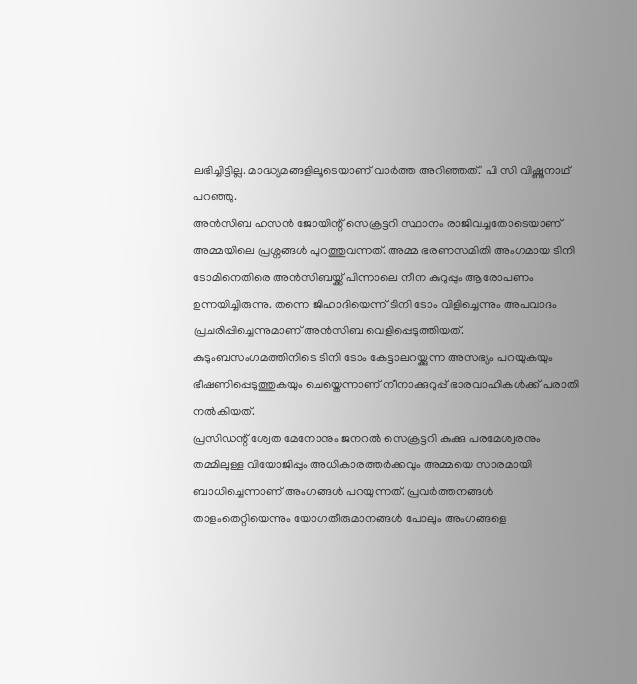ലഭിച്ചിട്ടില്ല. മാദ്ധ്യമങ്ങളിലൂടെയാണ് വാർത്ത അറിഞ്ഞത്.' പി സി വിഷ്ണുനാഥ് പറഞ്ഞു.
അൻസിബ ഹസൻ ജോയിന്റ് സെക്രട്ടറി സ്ഥാനം രാജിവച്ചതോടെയാണ് അമ്മയിലെ പ്രശ്നങ്ങൾ പുറത്തുവന്നത്. അമ്മ ഭരണസമിതി അംഗമായ ടിനി ടോമിനെതിരെ അൻസിബയ്ക്ക് പിന്നാലെ നീന കുറുപ്പും ആരോപണം ഉന്നയിച്ചിരുന്നു. തന്നെ ജിഹാദിയെന്ന് ടിനി ടോം വിളിച്ചെന്നും അപവാദം പ്രചരിപ്പിച്ചെന്നുമാണ് അൻസിബ വെളിപ്പെടുത്തിയത്. കുടുംബസംഗമത്തിനിടെ ടിനി ടോം കേട്ടാലറയ്ക്കുന്ന അസഭ്യം പറയുകയും ഭീഷണിപ്പെടുത്തുകയും ചെയ്തെന്നാണ് നീനാക്കുറുപ്പ് ഭാരവാഹികൾക്ക് പരാതി നൽകിയത്.
പ്രസിഡന്റ് ശ്വേത മേനോനും ജനറൽ സെക്രട്ടറി കുക്കു പരമേശ്വരനും തമ്മിലുള്ള വിയോജിപ്പും അധികാരത്തർക്കവും അമ്മയെ സാരമായി ബാധിച്ചെന്നാണ് അംഗങ്ങൾ പറയുന്നത്. പ്രവർത്തനങ്ങൾ താളംതെറ്റിയെന്നും യോഗതീരുമാനങ്ങൾ പോലും അംഗങ്ങളെ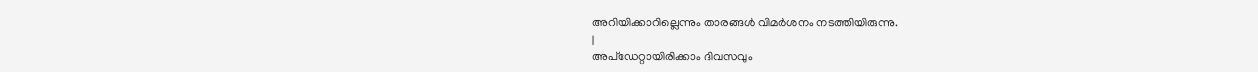അറിയിക്കാറില്ലെന്നും താരങ്ങൾ വിമർശനം നടത്തിയിരുന്നു.
|
അപ്ഡേറ്റായിരിക്കാം ദിവസവും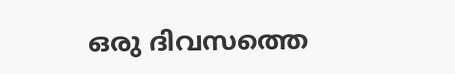ഒരു ദിവസത്തെ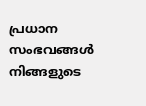പ്രധാന സംഭവങ്ങൾ നിങ്ങളുടെ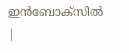ഇൻബോക്സിൽ |